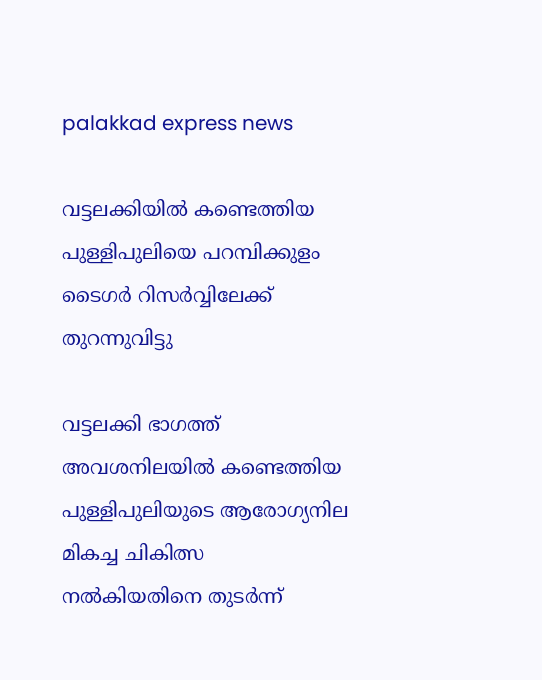palakkad express news

വട്ടലക്കിയില്‍ കണ്ടെത്തിയ പുള്ളിപുലിയെ പറമ്പിക്കുളം ടൈഗര്‍ റിസര്‍വ്വിലേക്ക് തുറന്നുവിട്ടു

വട്ടലക്കി ഭാഗത്ത് അവശനിലയില്‍ കണ്ടെത്തിയ പുള്ളിപുലിയുടെ ആരോഗ്യനില മികച്ച ചികിത്സ നല്‍കിയതിനെ തുടര്‍ന്ന്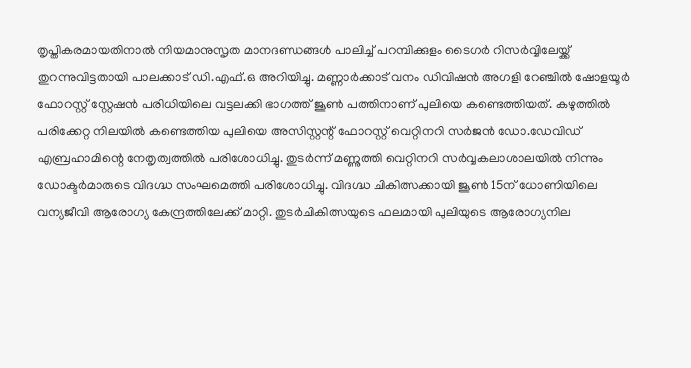തൃപ്തികരമായതിനാല്‍ നിയമാനുസൃത മാനദണ്ഡങ്ങള്‍ പാലിച്ച് പറമ്പിക്കുളം ടൈഗര്‍ റിസര്‍വ്വിലേയ്ക്ക് തുറന്നുവിട്ടതായി പാലക്കാട് ഡി.എഫ്.ഒ അറിയിച്ചു. മണ്ണാര്‍ക്കാട് വനം ഡിവിഷന്‍ അഗളി റേഞ്ചില്‍ ഷോളയൂര്‍ ഫോറസ്റ്റ് സ്റ്റേഷന്‍ പരിധിയിലെ വട്ടലക്കി ഭാഗത്ത് ജൂണ്‍ പത്തിനാണ് പുലിയെ കണ്ടെത്തിയത്. കഴുത്തില്‍ പരിക്കേറ്റ നിലയില്‍ കണ്ടെത്തിയ പുലിയെ അസിസ്റ്റന്റ് ഫോറസ്റ്റ് വെറ്റിനറി സര്‍ജന്‍ ഡോ.ഡേവിഡ് എബ്രഹാമിന്റെ നേതൃത്വത്തില്‍ പരിശോധിച്ചു. തുടര്‍ന്ന് മണ്ണുത്തി വെറ്റിനറി സര്‍വ്വകലാശാലയില്‍ നിന്നും ഡോക്ടര്‍മാരുടെ വിദഗ്ദ്ധ സംഘമെത്തി പരിശോധിച്ചു. വിദഗ്ദ്ധ ചികിത്സക്കായി ജൂണ്‍ 15ന് ധോണിയിലെ വന്യജീവി ആരോഗ്യ കേന്ദ്രത്തിലേക്ക് മാറ്റി. തുടര്‍ചികിത്സയുടെ ഫലമായി പുലിയുടെ ആരോഗ്യനില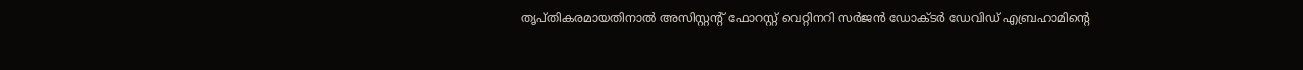തൃപ്തികരമായതിനാല്‍ അസിസ്റ്റന്റ് ഫോറസ്റ്റ് വെറ്റിനറി സര്‍ജന്‍ ഡോക്ടര്‍ ഡേവിഡ് എബ്രഹാമിന്റെ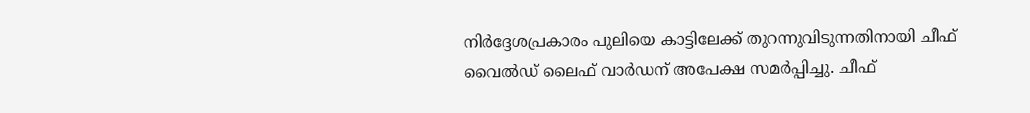നിര്‍ദ്ദേശപ്രകാരം പുലിയെ കാട്ടിലേക്ക് തുറന്നുവിടുന്നതിനായി ചീഫ് വൈല്‍ഡ് ലൈഫ് വാര്‍ഡന് അപേക്ഷ സമര്‍പ്പിച്ചു. ചീഫ്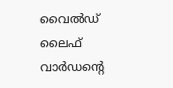വൈല്‍ഡ് ലൈഫ് വാര്‍ഡന്റെ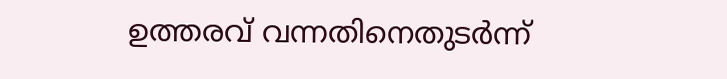ഉത്തരവ് വന്നതിനെതുടര്‍ന്ന്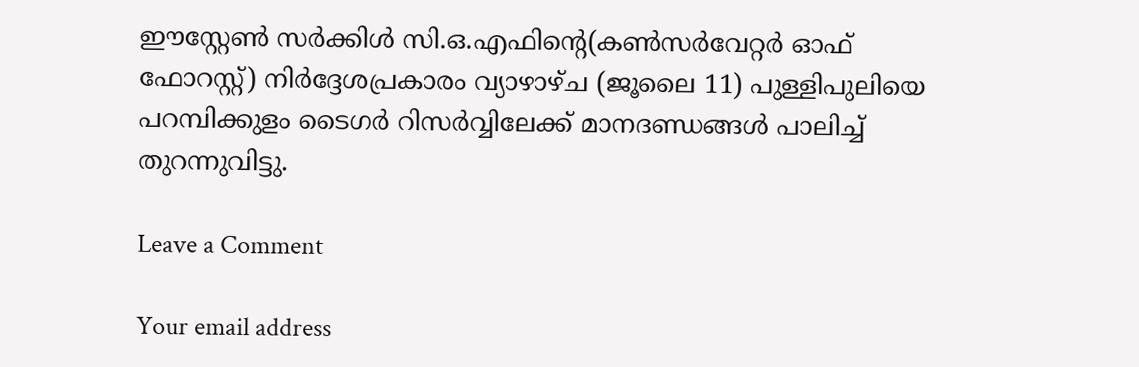ഈസ്റ്റേണ്‍ സര്‍ക്കിള്‍ സി.ഒ.എഫിന്റെ(കണ്‍സര്‍വേറ്റര്‍ ഓഫ് ഫോറസ്റ്റ്) നിര്‍ദ്ദേശപ്രകാരം വ്യാഴാഴ്ച (ജൂലൈ 11) പുള്ളിപുലിയെ പറമ്പിക്കുളം ടൈഗര്‍ റിസര്‍വ്വിലേക്ക് മാനദണ്ഡങ്ങള്‍ പാലിച്ച് തുറന്നുവിട്ടു.

Leave a Comment

Your email address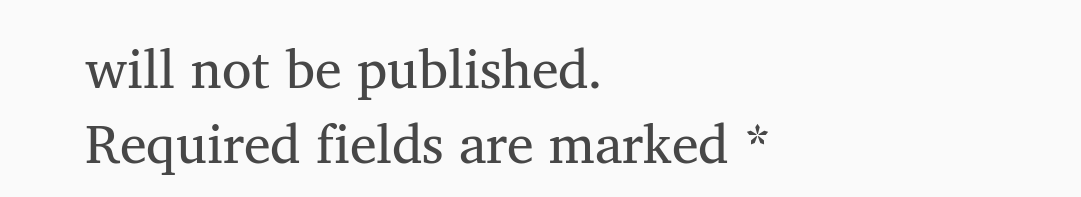will not be published. Required fields are marked *